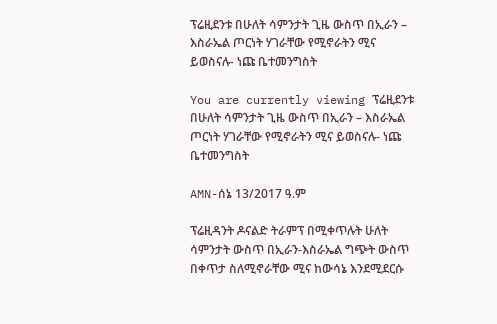ፕሬዚደንቱ በሁለት ሳምንታት ጊዜ ውስጥ በኢራን – እስራኤል ጦርነት ሃገራቸው የሚኖራትን ሚና ይወስናሉ- ነጩ ቤተመንግስት

You are currently viewing ፕሬዚደንቱ በሁለት ሳምንታት ጊዜ ውስጥ በኢራን – እስራኤል ጦርነት ሃገራቸው የሚኖራትን ሚና ይወስናሉ- ነጩ ቤተመንግስት

AMN-ሰኔ 13/2017 ዓ.ም

ፕሬዚዳንት ዶናልድ ትራምፕ በሚቀጥሉት ሁለት ሳምንታት ውስጥ በኢራን-እስራኤል ግጭት ውስጥ በቀጥታ ስለሚኖራቸው ሚና ከውሳኔ እንደሚደርሱ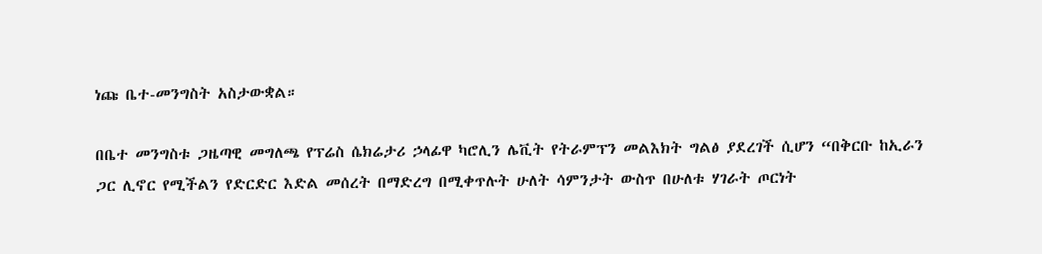ነጩ ቤተ-መንግስት አስታውቋል።

በቤተ መንግስቱ ጋዜጣዊ መግለጫ የፕሬስ ሴክሬታሪ ኃላፊዋ ካሮሊን ሌቪት የትራምፕን መልእክት ግልፅ ያደረገች ሲሆን “በቅርቡ ከኢራን ጋር ሊኖር የሚችልን የድርድር እድል መሰረት በማድረግ በሚቀጥሉት ሁለት ሳምንታት ውስጥ በሁለቱ ሃገራት ጦርነት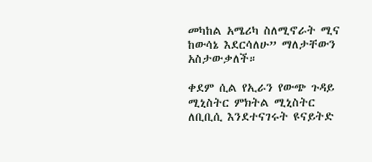መካከል አሜሪካ ስለሚኖራት ሚና ከውሳኔ እደርሳለሁ” ማለታቸውን አስታውቃለች።

ቀደም ሲል የኢራን የውጭ ጉዳይ ሚኒስትር ምክትል ሚኒስትር ለቢቢሲ እንደተናገሩት ዩናይትድ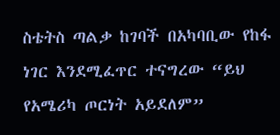ስቴትስ ጣልቃ ከገባች በአካባቢው የከፋ ነገር እንደሚፈጥር ተናግረው “ይህ የአሜሪካ ጦርነት አይደለም”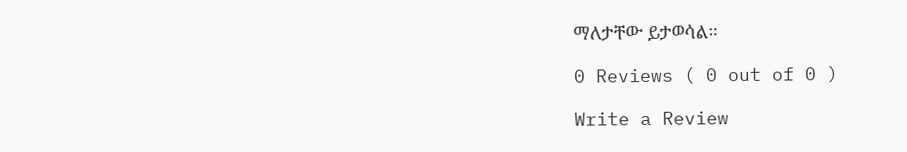ማለታቸው ይታወሳል።

0 Reviews ( 0 out of 0 )

Write a Review